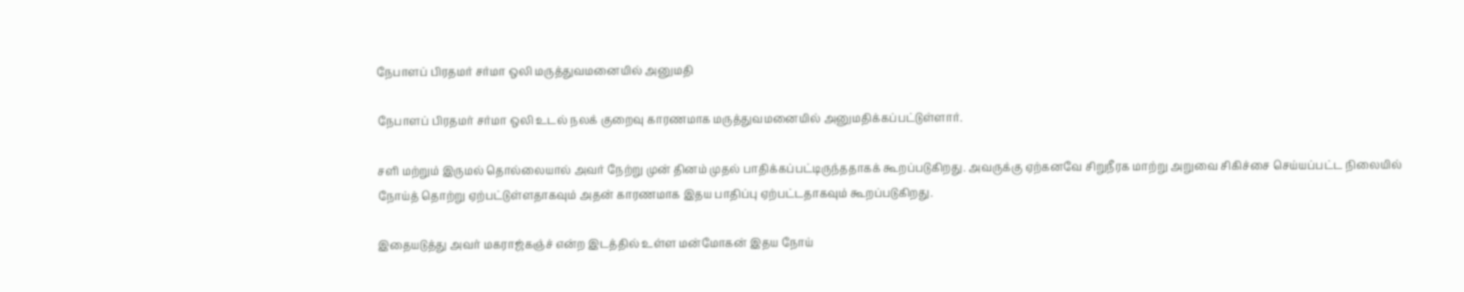நேபாளப் பிரதமர் சர்மா ஒலி மருத்துவமனையில் அனுமதி

நேபாளப் பிரதமர் சர்மா ஒலி உடல் நலக் குறைவு காரணமாக மருத்துவமனையில் அனுமதிக்கப்பட்டுள்ளார்.

சளி மற்றும் இருமல் தொல்லையால் அவர் நேற்று முன் தினம் முதல் பாதிக்கப்பட்டிருந்ததாகக் கூறப்படுகிறது. அவருக்கு ஏற்கனவே சிறுநீரக மாற்று அறுவை சிகிச்சை செய்யப்பட்ட நிலையில் நோய்த் தொற்று ஏற்பட்டுள்ளதாகவும் அதன் காரணமாக இதய பாதிப்பு ஏற்பட்டதாகவும் கூறப்படுகிறது.

இதையடுத்து அவர் மகராஜ்கஞ்ச் என்ற இடத்தில் உள்ள மன்மோகன் இதய நோய்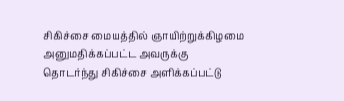சிகிச்சை மையத்தில் ஞாயிற்றுக்கிழமை அனுமதிக்கப்பட்ட அவருக்கு தொடர்ந்து சிகிச்சை அளிக்கப்பட்டு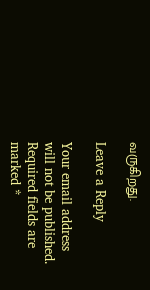வருகிறது.

Leave a Reply

Your email address will not be published. Required fields are marked *